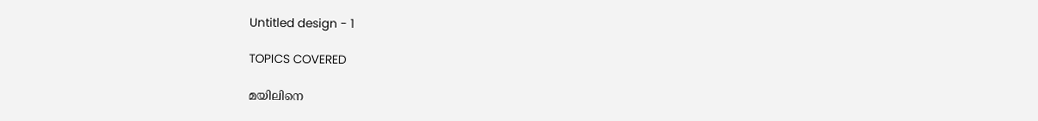Untitled design - 1

TOPICS COVERED

മയിലിനെ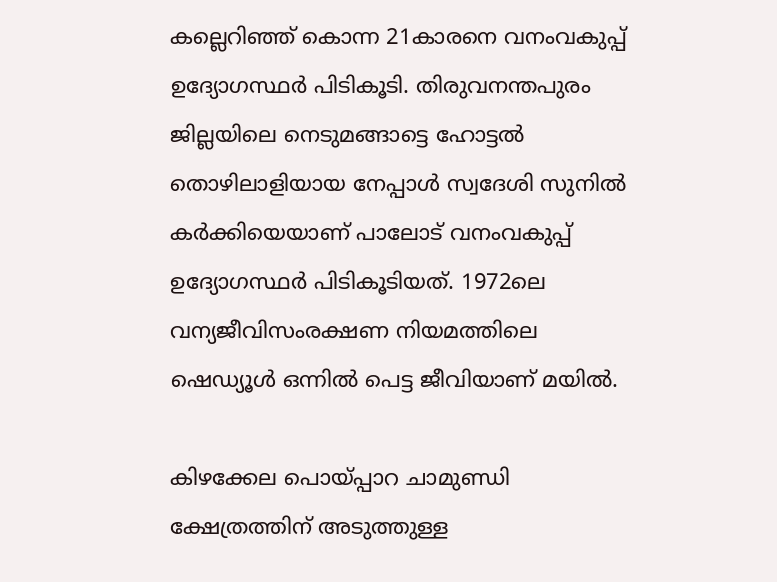കല്ലെറിഞ്ഞ് കൊന്ന 21കാരനെ വനംവകുപ്പ് ഉദ്യോഗസ്ഥർ പിടികൂടി. തിരുവനന്തപുരം ജില്ലയിലെ നെടുമങ്ങാട്ടെ ഹോട്ടൽ തൊഴിലാളിയായ നേപ്പാൾ സ്വദേശി സുനിൽ കർക്കിയെയാണ് പാലോട് വനംവകുപ്പ് ഉദ്യോഗസ്ഥർ പിടികൂടിയത്. 1972ലെ വന്യജീവിസംരക്ഷണ നിയമത്തിലെ ഷെഡ്യൂൾ ഒന്നിൽ പെട്ട ജീവിയാണ് മയിൽ.

കിഴക്കേല പൊയ്പ്പാറ ചാമുണ്ഡി ക്ഷേത്രത്തിന് അടുത്തുള്ള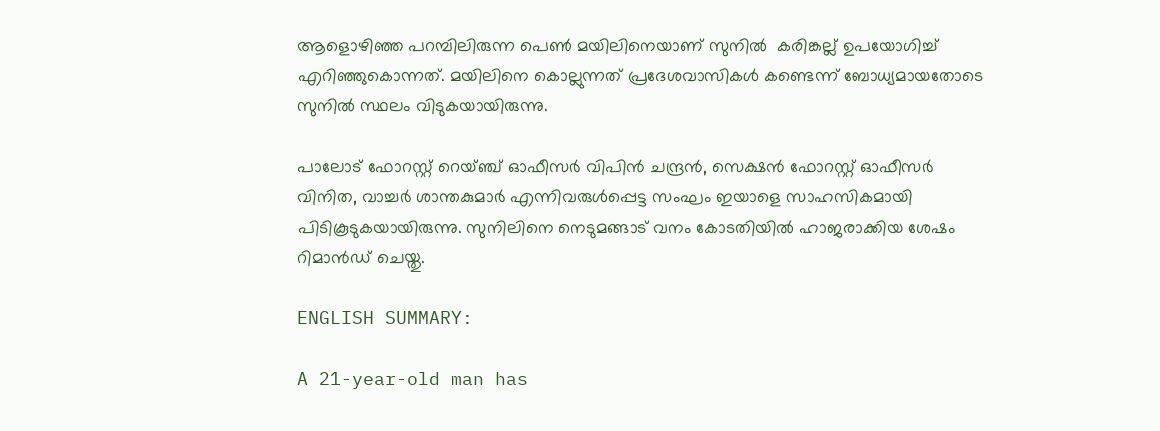ആളൊഴിഞ്ഞ പറമ്പിലിരുന്ന പെൺ മയിലിനെയാണ് സുനിൽ  കരിങ്കല്ല് ഉപയോഗിച്ച് എറിഞ്ഞുകൊന്നത്. മയിലിനെ കൊല്ലുന്നത് പ്രദേശവാസികൾ കണ്ടെന്ന് ബോധ്യമായതോടെ സുനിൽ സ്ഥലം വിടുകയായിരുന്നു.

പാലോട് ഫോറസ്റ്റ് റെയ്ഞ്ച് ഓഫീസർ വിപിൻ ചന്ദ്രൻ, സെക്ഷൻ ഫോറസ്റ്റ് ഓഫീസർ വിനിത, വാച്ചർ ശാന്തകുമാർ എന്നിവരുൾപ്പെട്ട സംഘം ഇയാളെ സാഹസികമായി പിടികൂടുകയായിരുന്നു. സുനിലിനെ നെടുമങ്ങാട് വനം കോടതിയിൽ ഹാജരാക്കിയ ശേഷം റിമാൻഡ് ചെയ്തു.

ENGLISH SUMMARY:

A 21-year-old man has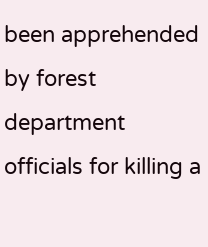been apprehended by forest department officials for killing a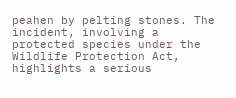peahen by pelting stones. The incident, involving a protected species under the Wildlife Protection Act, highlights a serious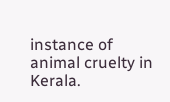instance of animal cruelty in Kerala.